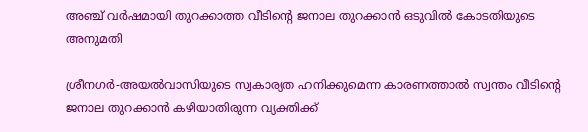അഞ്ച് വര്‍ഷമായി തുറക്കാത്ത വീടിന്റെ ജനാല തുറക്കാന്‍ ഒടുവില്‍ കോടതിയുടെ അനുമതി

ശ്രീനഗര്‍-അയല്‍വാസിയുടെ സ്വകാര്യത ഹനിക്കുമെന്ന കാരണത്താല്‍ സ്വന്തം വീടിന്റെ ജനാല തുറക്കാന്‍ കഴിയാതിരുന്ന വ്യക്തിക്ക്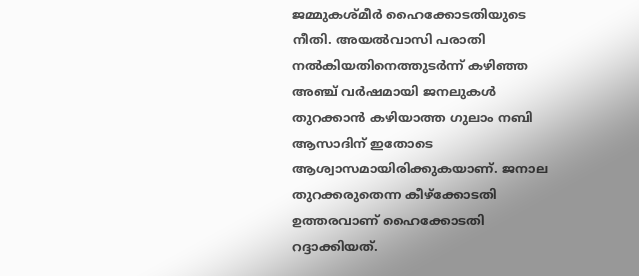ജമ്മുകശ്മീര്‍ ഹൈക്കോടതിയുടെ നീതി. അയല്‍വാസി പരാതി നല്‍കിയതിനെത്തുടര്‍ന്ന് കഴിഞ്ഞ അഞ്ച് വര്‍ഷമായി ജനലുകള്‍ തുറക്കാന്‍ കഴിയാത്ത ഗുലാം നബി ആസാദിന് ഇതോടെ ആശ്വാസമായിരിക്കുകയാണ്. ജനാല തുറക്കരുതെന്ന കീഴ്‌ക്കോടതി ഉത്തരവാണ് ഹൈക്കോടതി റദ്ദാക്കിയത്.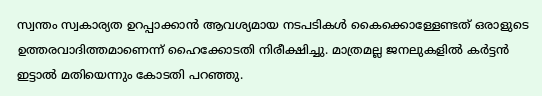സ്വന്തം സ്വകാര്യത ഉറപ്പാക്കാന്‍ ആവശ്യമായ നടപടികള്‍ കൈക്കൊള്ളേണ്ടത് ഒരാളുടെ ഉത്തരവാദിത്തമാണെന്ന് ഹൈക്കോടതി നിരീക്ഷിച്ചു. മാത്രമല്ല ജനലുകളില്‍ കര്‍ട്ടന്‍ ഇട്ടാല്‍ മതിയെന്നും കോടതി പറഞ്ഞു.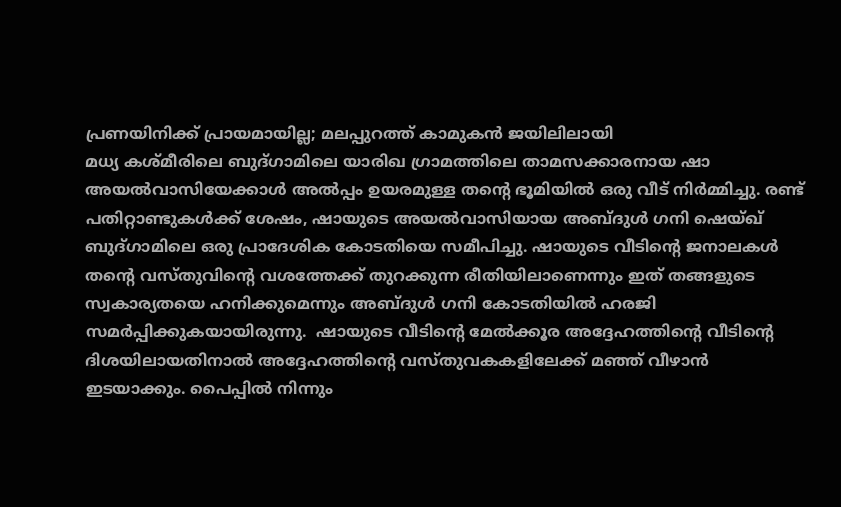പ്രണയിനിക്ക് പ്രായമായില്ല; മലപ്പുറത്ത് കാമുകന്‍ ജയിലിലായി
മധ്യ കശ്മീരിലെ ബുദ്ഗാമിലെ യാരിഖ ഗ്രാമത്തിലെ താമസക്കാരനായ ഷാ അയല്‍വാസിയേക്കാള്‍ അല്‍പ്പം ഉയരമുള്ള തന്റെ ഭൂമിയില്‍ ഒരു വീട് നിര്‍മ്മിച്ചു. രണ്ട് പതിറ്റാണ്ടുകള്‍ക്ക് ശേഷം, ഷായുടെ അയല്‍വാസിയായ അബ്ദുള്‍ ഗനി ഷെയ്ഖ് ബുദ്ഗാമിലെ ഒരു പ്രാദേശിക കോടതിയെ സമീപിച്ചു. ഷായുടെ വീടിന്റെ ജനാലകള്‍ തന്റെ വസ്തുവിന്റെ വശത്തേക്ക് തുറക്കുന്ന രീതിയിലാണെന്നും ഇത് തങ്ങളുടെ സ്വകാര്യതയെ ഹനിക്കുമെന്നും അബ്ദുള്‍ ഗനി കോടതിയില്‍ ഹരജി സമര്‍പ്പിക്കുകയായിരുന്നു.  ഷായുടെ വീടിന്റെ മേല്‍ക്കൂര അദ്ദേഹത്തിന്റെ വീടിന്റെ ദിശയിലായതിനാല്‍ അദ്ദേഹത്തിന്റെ വസ്തുവകകളിലേക്ക് മഞ്ഞ് വീഴാന്‍ ഇടയാക്കും. പൈപ്പില്‍ നിന്നും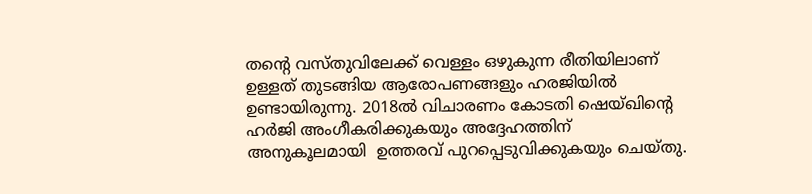തന്റെ വസ്തുവിലേക്ക് വെള്ളം ഒഴുകുന്ന രീതിയിലാണ് ഉള്ളത് തുടങ്ങിയ ആരോപണങ്ങളും ഹരജിയില്‍ ഉണ്ടായിരുന്നു. 2018ല്‍ വിചാരണം കോടതി ഷെയ്ഖിന്റെ ഹര്‍ജി അംഗീകരിക്കുകയും അദ്ദേഹത്തിന് അനുകൂലമായി  ഉത്തരവ് പുറപ്പെടുവിക്കുകയും ചെയ്തു.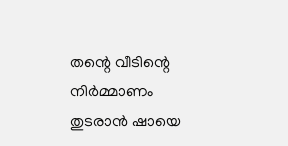തന്റെ വീടിന്റെ നിര്‍മ്മാണം തുടരാന്‍ ഷായെ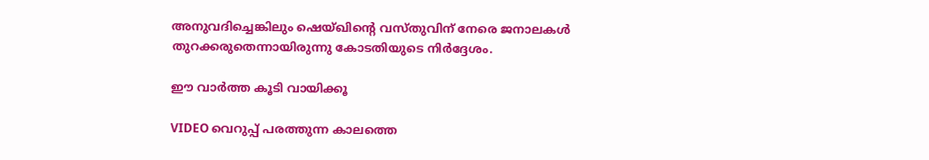അനുവദിച്ചെങ്കിലും ഷെയ്ഖിന്റെ വസ്തുവിന് നേരെ ജനാലകള്‍ തുറക്കരുതെന്നായിരുന്നു കോടതിയുടെ നിര്‍ദ്ദേശം.

ഈ വാർത്ത കൂടി വായിക്കൂ

VIDEO വെറുപ്പ് പരത്തുന്ന കാലത്തെ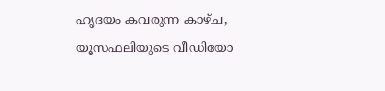ഹൃദയം കവരുന്ന കാഴ്ച, യൂസഫലിയുടെ വീഡിയോ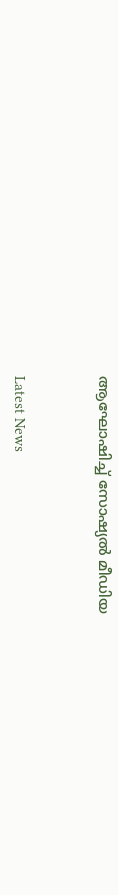ആഘോഷിച്ച് സോഷ്യല്‍ മീഡിയ



Latest News